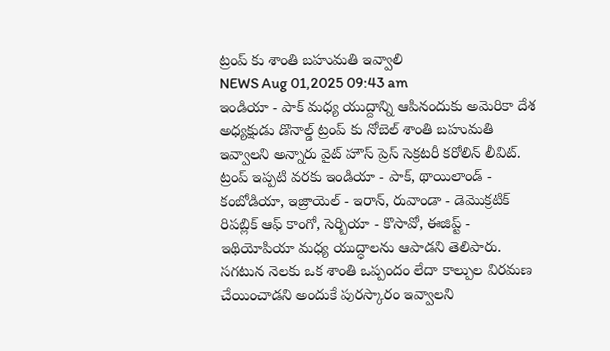ట్రంప్ కు శాంతి బహుమతి ఇవ్వాలి
NEWS Aug 01,2025 09:43 am
ఇండియా - పాక్ మధ్య యుద్దాన్ని ఆపినందుకు అమెరికా దేశ అధ్యక్షుడు డొనాల్డ్ ట్రంప్ కు నోబెల్ శాంతి బహుమతి ఇవ్వాలని అన్నారు వైట్ హౌస్ ప్రెస్ సెక్రటరీ కరోలిన్ లీవిట్. ట్రంప్ ఇప్పటి వరకు ఇండియా - పాక్, థాయిలాండ్ - కంబోడియా, ఇజ్రాయెల్ - ఇరాన్, రువాండా - డెమొక్రటిక్ రిపబ్లిక్ ఆఫ్ కాంగో, సెర్బియా - కొసావో, ఈజిప్ట్ - ఇథియోపియా మధ్య యుద్ధాలను ఆపాడని తెలిపారు. సగటున నెలకు ఒక శాంతి ఒప్పందం లేదా కాల్పుల విరమణ చేయించాడని అందుకే పురస్కారం ఇవ్వాలని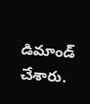డిమాండ్ చేశారు.